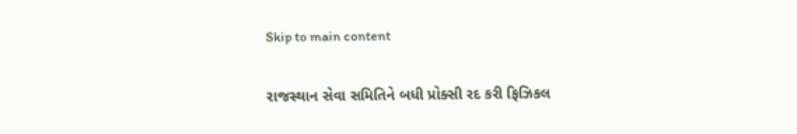Skip to main content

રાજસ્થાન સેવા સમિતિને બધી પ્રોક્સી રદ કરી ફિઝિકલ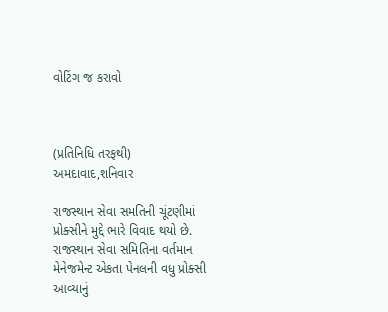વોટિંગ જ કરાવો



(પ્રતિનિધિ તરફથી) અમદાવાદ,શનિવાર

રાજસ્થાન સેવા સમતિની ચૂંટણીમાં પ્રોક્સીને મુદ્દે ભારે વિવાદ થયો છે. રાજસ્થાન સેવા સમિતિના વર્તમાન મેનેજમેન્ટ એકતા પેનલની વધુ પ્રોક્સી આવ્યાનું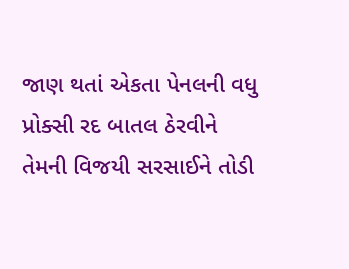જાણ થતાં એકતા પેનલની વધુ પ્રોક્સી રદ બાતલ ઠેરવીને તેમની વિજયી સરસાઈને તોડી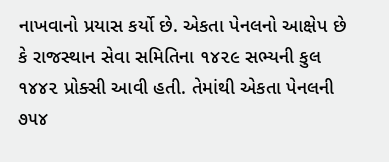નાખવાનો પ્રયાસ કર્યો છે. એકતા પેનલનો આક્ષેપ છે કે રાજસ્થાન સેવા સમિતિના ૧૪૨૯ સભ્યની કુલ ૧૪૪૨ પ્રોક્સી આવી હતી. તેમાંથી એકતા પેનલની ૭૫૪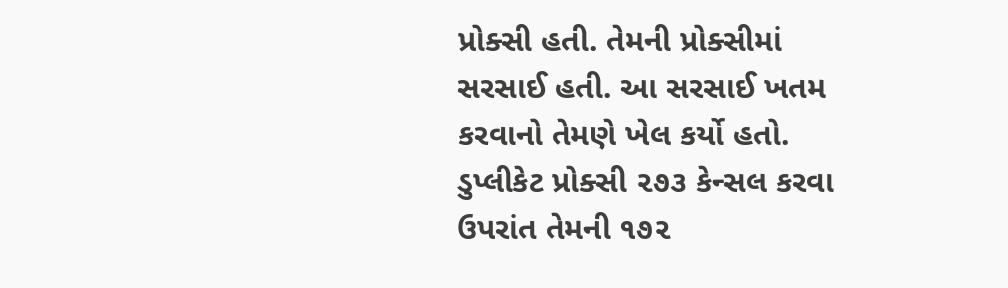પ્રોક્સી હતી. તેમની પ્રોક્સીમાં સરસાઈ હતી. આ સરસાઈ ખતમ  કરવાનો તેમણે ખેલ કર્યો હતો. ડુપ્લીકેટ પ્રોક્સી ૨૭૩ કેન્સલ કરવા ઉપરાંત તેમની ૧૭૨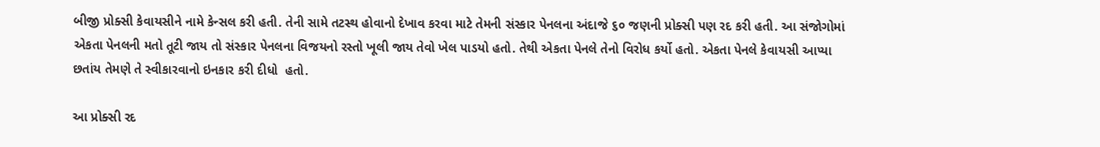બીજી પ્રોક્સી કેવાયસીને નામે કેન્સલ કરી હતી. તેની સામે તટસ્થ હોવાનો દેખાવ કરવા માટે તેમની સંસ્કાર પેનલના અંદાજે ૬૦ જણની પ્રોક્સી પણ રદ કરી હતી. આ સંજોગોમાં એકતા પેનલની મતો તૂટી જાય તો સંસ્કાર પેનલના વિજયનો રસ્તો ખૂલી જાય તેવો ખેલ પાડયો હતો. તેથી એકતા પેનલે તેનો વિરોધ કર્યો હતો. એકતા પેનલે કેવાયસી આપ્યા છતાંય તેમણે તે સ્વીકારવાનો ઇનકાર કરી દીધો  હતો.

આ પ્રોક્સી રદ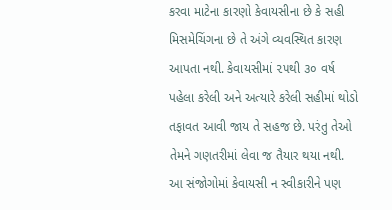કરવા માટેના કારણો કેવાયસીના છે કે સહી મિસમેચિંગના છે તે અંગે વ્યવસ્થિત કારણ આપતા નથી. કેવાયસીમાં ૨૫થી ૩૦ વર્ષ પહેલા કરેલી અને અત્યારે કરેલી સહીમાં થોડો તફાવત આવી જાય તે સહજ છે. પરંતુ તેઓ તેમને ગણતરીમાં લેવા જ તૈયાર થયા નથી. આ સંજોગોમાં કેવાયસી ન સ્વીકારીને પણ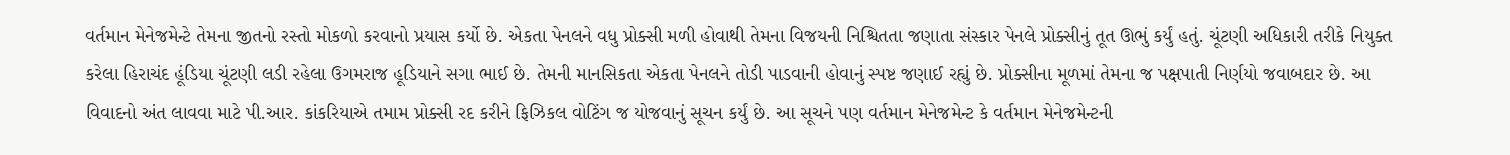વર્તમાન મેનેજમેન્ટે તેમના જીતનો રસ્તો મોકળો કરવાનો પ્રયાસ કર્યો છે. એકતા પેનલને વધુ પ્રોક્સી મળી હોવાથી તેમના વિજયની નિશ્ચિતતા જણાતા સંસ્કાર પેનલે પ્રોક્સીનું તૂત ઊભું કર્યું હતું. ચૂંટણી અધિકારી તરીકે નિયુક્ત કરેલા હિરાચંદ હૂંડિયા ચૂંટણી લડી રહેલા ઉગમરાજ હૂડિયાને સગા ભાઈ છે. તેમની માનસિકતા એકતા પેનલને તોડી પાડવાની હોવાનું સ્પષ્ટ જણાઈ રહ્યું છે. પ્રોક્સીના મૂળમાં તેમના જ પક્ષપાતી નિર્ણયો જવાબદાર છે. આ વિવાદનો અંત લાવવા માટે પી.આર. કાંકરિયાએ તમામ પ્રોક્સી રદ કરીને ફિઝિકલ વોટિંગ જ યોજવાનું સૂચન કર્યું છે. આ સૂચને પણ વર્તમાન મેનેજમેન્ટ કે વર્તમાન મેનેજમેન્ટની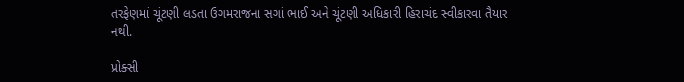તરફેણમાં ચૂંટણી લડતા ઉગમરાજના સગાં ભાઈ અને ચૂંટણી અધિકારી હિરાચંદ સ્વીકારવા તૈયાર નથી.

પ્રોક્સી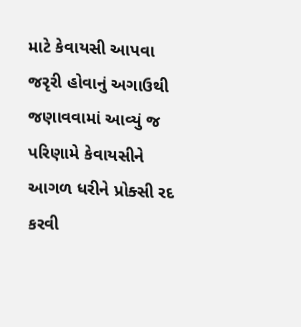માટે કેવાયસી આપવા જરૃરી હોવાનું અગાઉથી જણાવવામાં આવ્યું જ પરિણામે કેવાયસીને આગળ ધરીને પ્રોક્સી રદ કરવી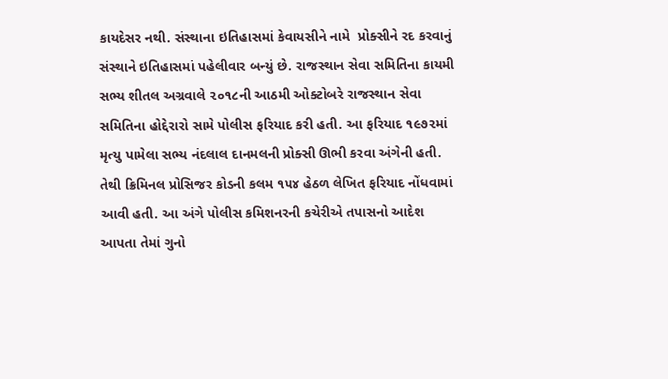કાયદેસર નથી. સંસ્થાના ઇતિહાસમાં કેવાયસીને નામે  પ્રોક્સીને રદ કરવાનું સંસ્થાને ઇતિહાસમાં પહેલીવાર બન્યું છે. રાજસ્થાન સેવા સમિતિના કાયમી સભ્ય શીતલ અગ્રવાલે ૨૦૧૮ની આઠમી ઓક્ટોબરે રાજસ્થાન સેવા સમિતિના હોદ્દેરારો સામે પોલીસ ફરિયાદ કરી હતી. આ ફરિયાદ ૧૯૭૨માં મૃત્યુ પામેલા સભ્ય નંદલાલ દાનમલની પ્રોક્સી ઊભી કરવા અંગેની હતી. તેથી ક્રિમિનલ પ્રોસિજર કોડની કલમ ૧૫૪ હેઠળ લેખિત ફરિયાદ નોંધવામાં આવી હતી. આ અંગે પોલીસ કમિશનરની કચેરીએ તપાસનો આદેશ આપતા તેમાં ગુનો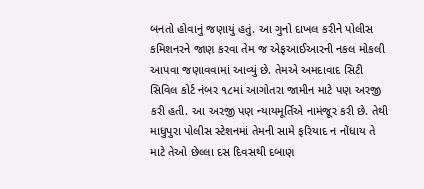બનતો હોવાનું જણાયું હતું. આ ગુનો દાખલ કરીને પોલીસ કમિશનરને જાણ કરવા તેમ જ એફઆઈઆરની નકલ મોકલી આપવા જણાવવામાં આવ્યું છે. તેમએ અમદાવાદ સિટી સિવિલ કોર્ટ નંબર ૧૮માં આગોતરા જામીન માટે પણ અરજી કરી હતી. આ અરજી પણ ન્યાયમૂર્તિએ નામંજૂર કરી છે. તેથી માધુપુરા પોલીસ સ્ટેશનમાં તેમની સામે ફરિયાદ ન નોંધાય તે માટે તેઓ છેલ્લા દસ દિવસથી દબાણ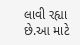લાવી રહ્યા છે.આ માટે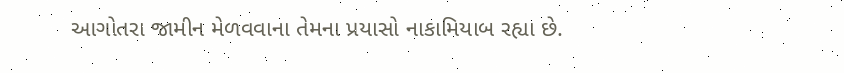આગોતરા જામીન મેળવવાના તેમના પ્રયાસો નાકામિયાબ રહ્યા છે.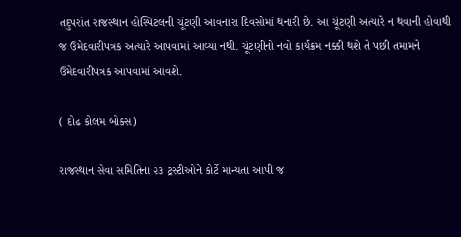તદુપરાંત રાજસ્થાન હોસ્પિટલની ચૂંટણી આવનારા દિવસોમાં થનારી છે. આ ચૂંટણી અત્યારે ન થવાની હોવાથી જ ઉમેદવારીપત્રક અત્યારે આપવામાં આવ્યા નથી. ચૂંટણીનો નવો કાર્યક્રમ નક્કી થશે તે પછી તમામને ઉમેદવારીપત્રક આપવામાં આવશે.

( દોઢ કોલમ બોક્સ)

રાજસ્થાન સેવા સમિતિના ૨૩ ટ્રસ્ટીઓને કોર્ટે માન્યતા આપી જ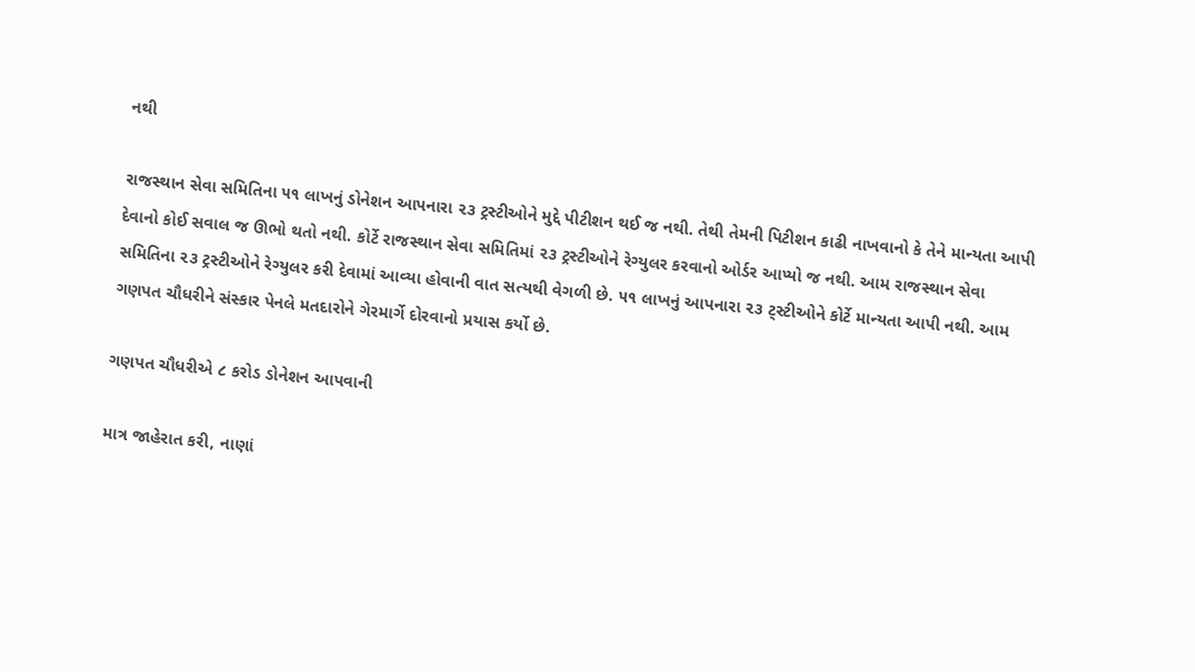નથી

રાજસ્થાન સેવા સમિતિના ૫૧ લાખનું ડોનેશન આપનારા ૨૩ ટ્રસ્ટીઓને મુદ્દે પીટીશન થઈ જ નથી. તેથી તેમની પિટીશન કાઢી નાખવાનો કે તેને માન્યતા આપી દેવાનો કોઈ સવાલ જ ઊભો થતો નથી. કોર્ટે રાજસ્થાન સેવા સમિતિમાં ૨૩ ટ્રસ્ટીઓને રેગ્યુલર કરવાનો ઓર્ડર આપ્યો જ નથી. આમ રાજસ્થાન સેવા સમિતિના ૨૩ ટ્રસ્ટીઓને રેગ્યુલર કરી દેવામાં આવ્યા હોવાની વાત સત્યથી વેગળી છે. ૫૧ લાખનું આપનારા ૨૩ ટ્સ્ટીઓને કોર્ટે માન્યતા આપી નથી. આમ ગણપત ચૌધરીને સંસ્કાર પેનલે મતદારોને ગેરમાર્ગે દોરવાનો પ્રયાસ કર્યો છે.

ગણપત ચૌધરીએ ૮ કરોડ ડોનેશન આપવાની

માત્ર જાહેરાત કરી, નાણાં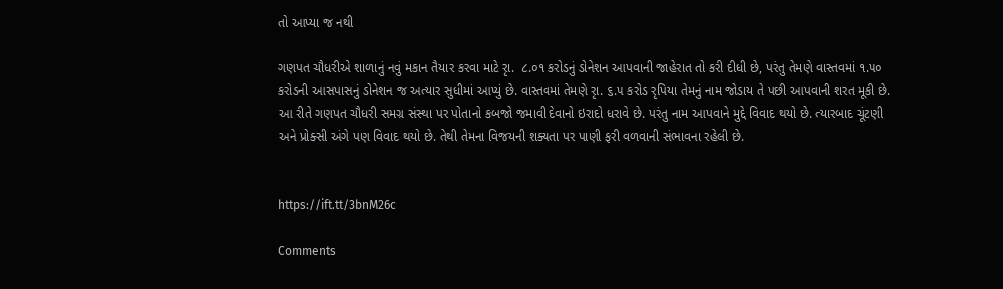તો આપ્યા જ નથી

ગણપત ચૌધરીએ શાળાનું નવું મકાન તૈયાર કરવા માટે રૃા.  ૮.૦૧ કરોડનું ડોનેશન આપવાની જાહેરાત તો કરી દીધી છે, પરંતુ તેમણે વાસ્તવમાં ૧.૫૦ કરોડની આસપાસનું ડોનેશન જ અત્યાર સુધીમાં આપ્યું છે. વાસ્તવમાં તેમણે રૃા. ૬.૫ કરોડ રૃપિયા તેમનું નામ જોડાય તે પછી આપવાની શરત મૂકી છે. આ રીતે ગણપત ચૌધરી સમગ્ર સંસ્થા પર પોતાનો કબજો જમાવી દેવાનો ઇરાદો ધરાવે છે. પરંતુ નામ આપવાને મુદ્દે વિવાદ થયો છે. ત્યારબાદ ચૂંટણી અને પ્રોક્સી અંગે પણ વિવાદ થયો છે. તેથી તેમના વિજયની શક્યતા પર પાણી ફરી વળવાની સંભાવના રહેલી છે.


https://ift.tt/3bnM26c

Comments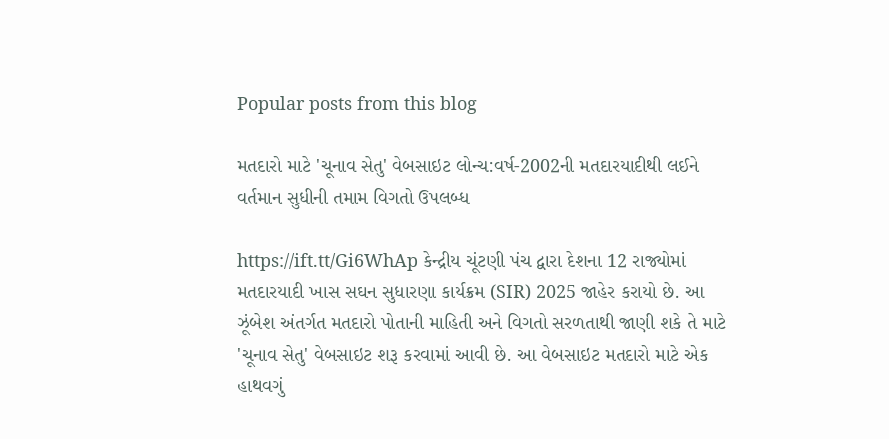Popular posts from this blog

મતદારો માટે 'ચૂનાવ સેતુ' વેબસાઇટ લોન્ચ:વર્ષ-2002ની મતદારયાદીથી લઈને વર્તમાન સુધીની તમામ વિગતો ઉપલબ્ધ

https://ift.tt/Gi6WhAp કેન્દ્રીય ચૂંટણી પંચ દ્વારા દેશના 12 રાજ્યોમાં મતદારયાદી ખાસ સઘન સુધારણા કાર્યક્રમ (SIR) 2025 જાહેર કરાયો છે. આ ઝૂંબેશ અંતર્ગત મતદારો પોતાની માહિતી અને વિગતો સરળતાથી જાણી શકે તે માટે 'ચૂનાવ સેતુ' વેબસાઇટ શરૂ કરવામાં આવી છે. આ વેબસાઇટ મતદારો માટે એક હાથવગું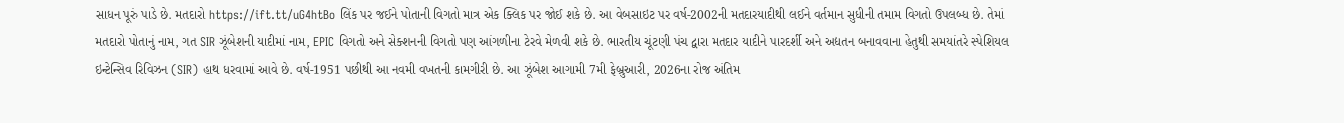સાધન પૂરું પાડે છે. મતદારો https://ift.tt/uG4htBo લિંક પર જઈને પોતાની વિગતો માત્ર એક ક્લિક પર જોઈ શકે છે. આ વેબસાઇટ પર વર્ષ-2002ની મતદારયાદીથી લઈને વર્તમાન સુધીની તમામ વિગતો ઉપલબ્ધ છે. તેમાં મતદારો પોતાનું નામ, ગત SIR ઝૂંબેશની યાદીમાં નામ, EPIC વિગતો અને સેક્શનની વિગતો પણ આંગળીના ટેરવે મેળવી શકે છે. ભારતીય ચૂંટણી પંચ દ્વારા મતદાર યાદીને પારદર્શી અને અદ્યતન બનાવવાના હેતુથી સમયાંતરે સ્પેશિયલ ઇન્ટેન્સિવ રિવિઝન (SIR) હાથ ધરવામાં આવે છે. વર્ષ-1951 પછીથી આ નવમી વખતની કામગીરી છે. આ ઝૂંબેશ આગામી 7મી ફેબ્રુઆરી, 2026ના રોજ અંતિમ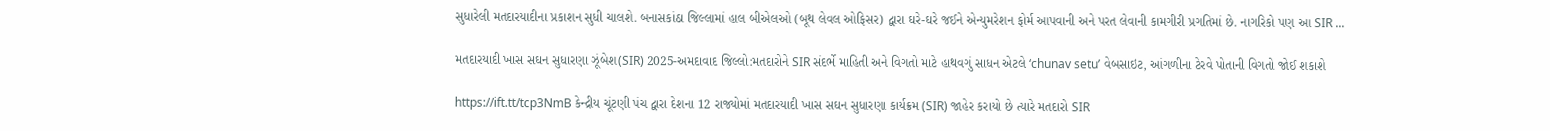સુધારેલી મતદારયાદીના પ્રકાશન સુધી ચાલશે. બનાસકાંઠા જિલ્લામાં હાલ બીએલઓ (બૂથ લેવલ ઓફિસર) દ્વારા ઘરે-ઘરે જઈને એન્યુમરેશન ફોર્મ આપવાની અને પરત લેવાની કામગીરી પ્રગતિમાં છે. નાગરિકો પણ આ SIR ...

મતદારયાદી ખાસ સઘન સુધારણા ઝૂંબેશ(SIR) 2025-અમદાવાદ જિલ્લો:મતદારોને SIR સંદર્ભે માહિતી અને વિગતો માટે હાથવગું સાધન એટલે ‘chunav setu’ વેબસાઇટ, આંગળીના ટેરવે પોતાની વિગતો જોઈ શકાશે

https://ift.tt/tcp3NmB કેન્દ્રીય ચૂંટણી પંચ દ્વારા દેશના 12 રાજ્યોમાં મતદારયાદી ખાસ સઘન સુધારણા કાર્યક્રમ (SIR) જાહેર કરાયો છે ત્યારે મતદારો SIR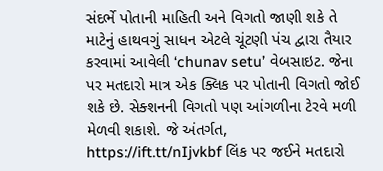સંદર્ભે પોતાની માહિતી અને વિગતો જાણી શકે તે માટેનું હાથવગું સાધન એટલે ચૂંટણી પંચ દ્વારા તૈયાર કરવામાં આવેલી ‘chunav setu’ વેબસાઇટ. જેના પર મતદારો માત્ર એક ક્લિક પર પોતાની વિગતો જોઈ શકે છે. સેક્શનની વિગતો પણ આંગળીના ટેરવે મળી મેળવી શકાશે. જે અંતર્ગત, https://ift.tt/nIjvkbf લિંક પર જઈને મતદારો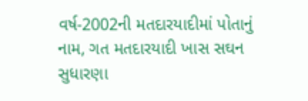વર્ષ-2002ની મતદારયાદીમાં પોતાનું નામ, ગત મતદારયાદી ખાસ સઘન સુધારણા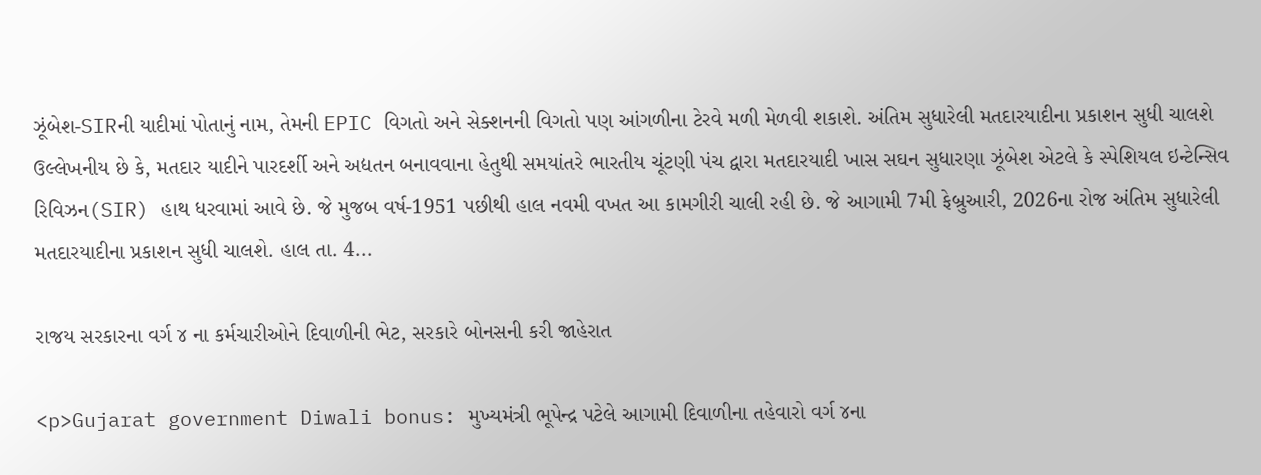ઝૂંબેશ-SIRની યાદીમાં પોતાનું નામ, તેમની EPIC વિગતો અને સેક્શનની વિગતો પણ આંગળીના ટેરવે મળી મેળવી શકાશે. અંતિમ સુધારેલી મતદારયાદીના પ્રકાશન સુધી ચાલશે ઉલ્લેખનીય છે કે, મતદાર યાદીને પારદર્શી અને અદ્યતન બનાવવાના હેતુથી સમયાંતરે ભારતીય ચૂંટણી પંચ દ્વારા મતદારયાદી ખાસ સઘન સુધારણા ઝૂંબેશ એટલે કે સ્પેશિયલ ઇન્ટેન્સિવ રિવિઝન(SIR) હાથ ધરવામાં આવે છે. જે મુજબ વર્ષ-1951 પછીથી હાલ નવમી વખત આ કામગીરી ચાલી રહી છે. જે આગામી 7મી ફેબ્રુઆરી, 2026ના રોજ અંતિમ સુધારેલી મતદારયાદીના પ્રકાશન સુધી ચાલશે. હાલ તા. 4...

રાજય સરકારના વર્ગ ૪ ના કર્મચારીઓને દિવાળીની ભેટ, સરકારે બોનસની કરી જાહેરાત

<p>Gujarat government Diwali bonus: મુખ્યમંત્રી ભૂપેન્દ્ર પટેલે આગામી દિવાળીના તહેવારો વર્ગ ૪ના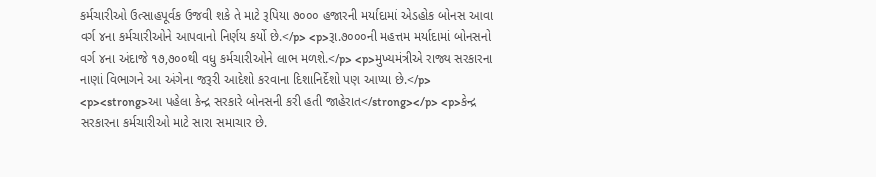કર્મચારીઓ ઉત્‍સાહપૂર્વક ઉજવી શકે તે માટે રૂપિયા ૭૦૦૦ હજારની મર્યાદામાં એડહોક બોનસ આવા વર્ગ ૪ના કર્મચારીઓને આપવાનો નિર્ણય કર્યો છે.</p> <p>રૂા.૭૦૦૦ની મહત્તમ મર્યાદામાં બોનસનો વર્ગ ૪ના અંદાજે ૧૭,૭૦૦થી વધુ કર્મચારીઓને લાભ મળશે.</p> <p>મુખ્યમંત્રીએ રાજ્ય સરકારના નાણાં વિભાગને આ અંગેના જરૂરી આદેશો કરવાના દિશાનિર્દેશો પણ આપ્યા છે.</p> <p><strong>આ પહેલા કેન્દ્ર સરકારે બોનસની કરી હતી જાહેરાત</strong></p> <p>કેન્દ્ર સરકારના કર્મચારીઓ માટે સારા સમાચાર છે.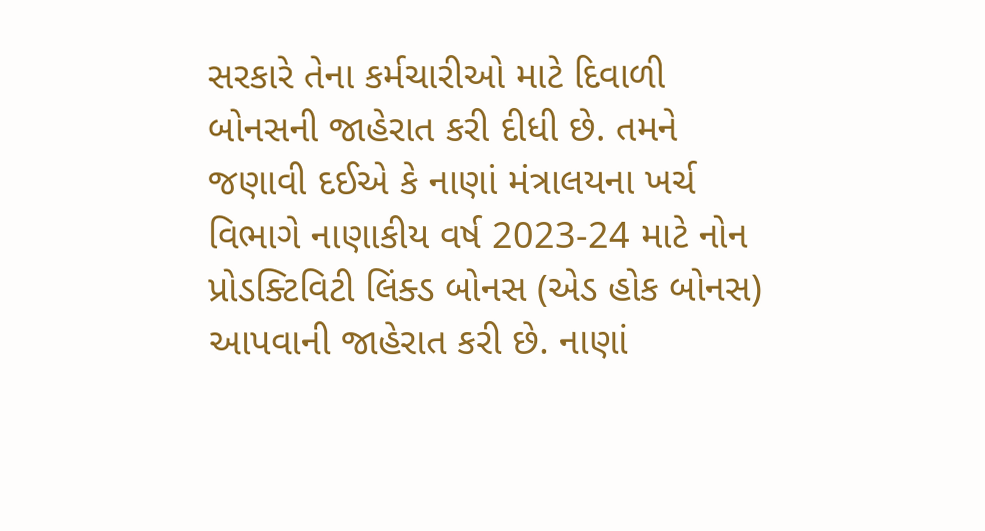સરકારે તેના કર્મચારીઓ માટે દિવાળી બોનસની જાહેરાત કરી દીધી છે. તમને જણાવી દઈએ કે નાણાં મંત્રાલયના ખર્ચ વિભાગે નાણાકીય વર્ષ 2023-24 માટે નોન પ્રોડક્ટિવિટી લિંક્ડ બોનસ (એડ હોક બોનસ) આપવાની જાહેરાત કરી છે. નાણાં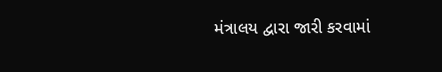મંત્રાલય દ્વારા જારી કરવામાં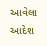આવેલા આદેશ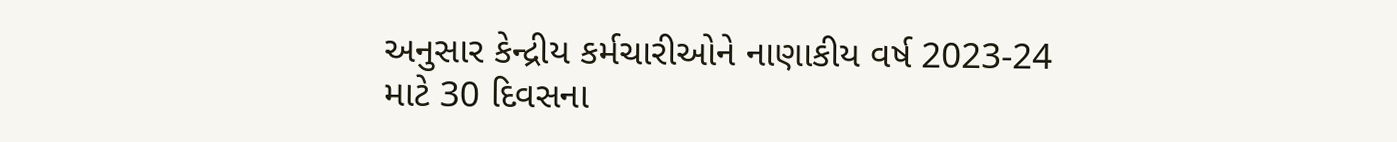અનુસાર કેન્દ્રીય કર્મચારીઓને નાણાકીય વર્ષ 2023-24 માટે 30 દિવસના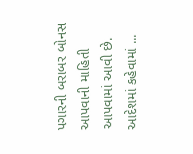પગારની બરાબર બોનસ આપવાની માહિતી આપવામાં આવી છે. આદેશમાં કહેવામાં ...